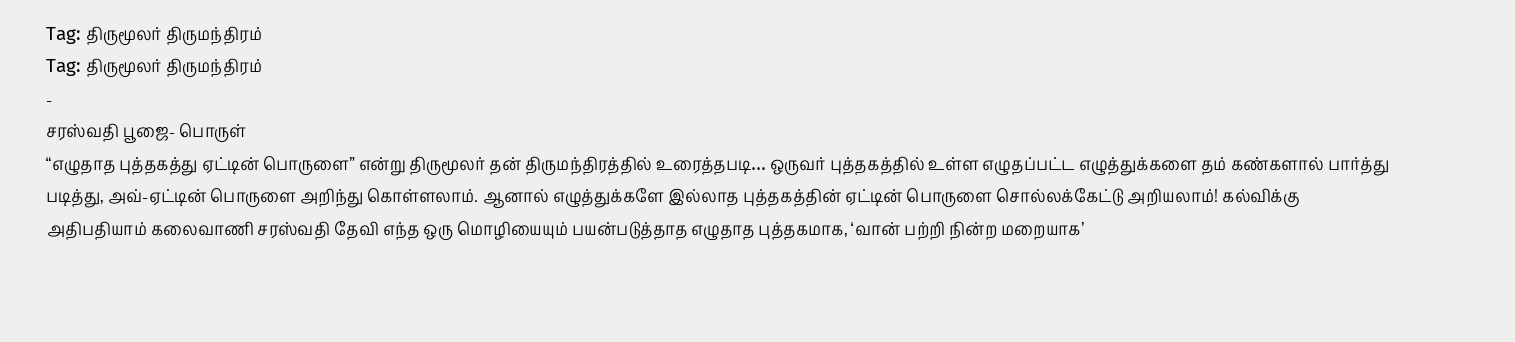Tag: திருமூலர் திருமந்திரம்
Tag: திருமூலர் திருமந்திரம்
-
சரஸ்வதி பூஜை- பொருள்
“எழுதாத புத்தகத்து ஏட்டின் பொருளை” என்று திருமூலர் தன் திருமந்திரத்தில் உரைத்தபடி… ஒருவர் புத்தகத்தில் உள்ள எழுதப்பட்ட எழுத்துக்களை தம் கண்களால் பார்த்து படித்து, அவ்-ஏட்டின் பொருளை அறிந்து கொள்ளலாம். ஆனால் எழுத்துக்களே இல்லாத புத்தகத்தின் ஏட்டின் பொருளை சொல்லக்கேட்டு அறியலாம்! கல்விக்கு அதிபதியாம் கலைவாணி சரஸ்வதி தேவி எந்த ஒரு மொழியையும் பயன்படுத்தாத எழுதாத புத்தகமாக, ‘வான் பற்றி நின்ற மறையாக’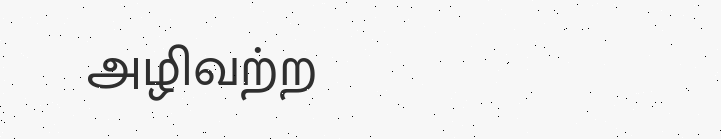அழிவற்ற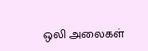ஒலி அலைகள்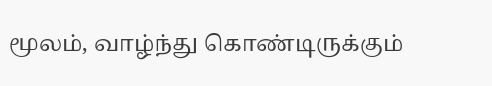மூலம், வாழ்ந்து கொண்டிருக்கும்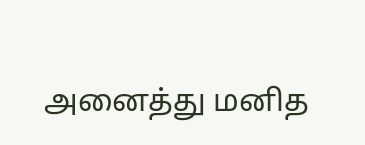அனைத்து மனித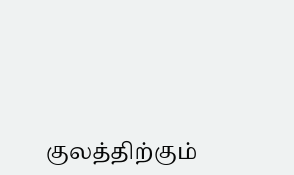குலத்திற்கும்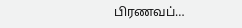பிரணவப்…